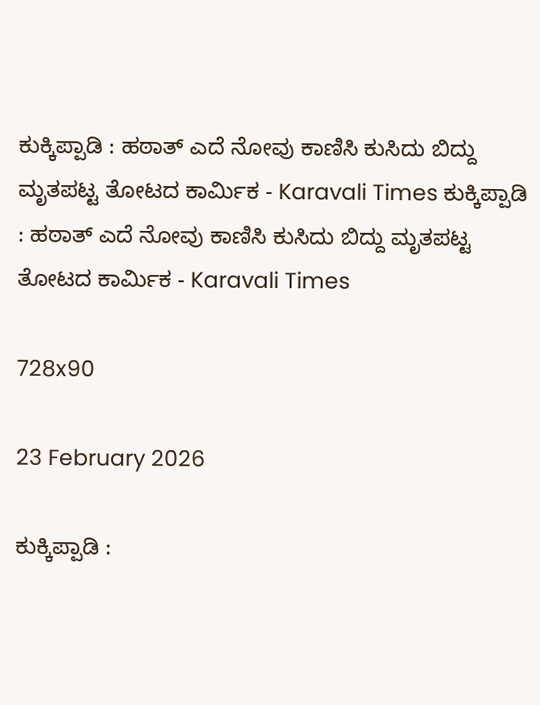ಕುಕ್ಕಿಪ್ಪಾಡಿ : ಹಠಾತ್ ಎದೆ ನೋವು ಕಾಣಿಸಿ ಕುಸಿದು ಬಿದ್ದು ಮೃತಪಟ್ಟ ತೋಟದ ಕಾರ್ಮಿಕ - Karavali Times ಕುಕ್ಕಿಪ್ಪಾಡಿ : ಹಠಾತ್ ಎದೆ ನೋವು ಕಾಣಿಸಿ ಕುಸಿದು ಬಿದ್ದು ಮೃತಪಟ್ಟ ತೋಟದ ಕಾರ್ಮಿಕ - Karavali Times

728x90

23 February 2026

ಕುಕ್ಕಿಪ್ಪಾಡಿ :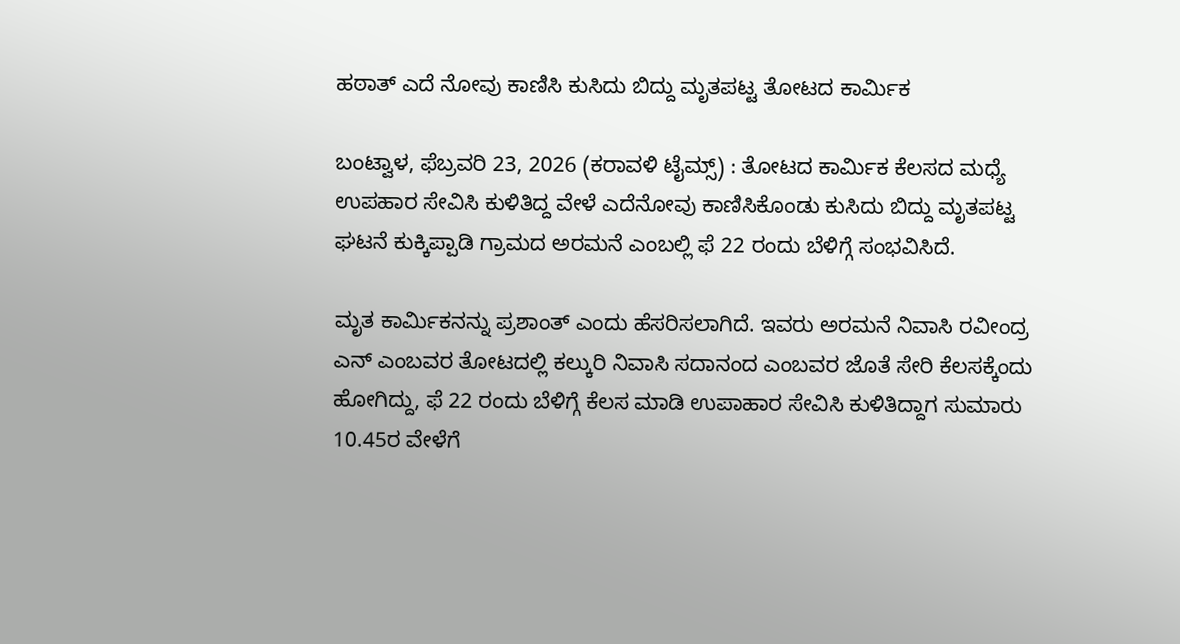ಹಠಾತ್ ಎದೆ ನೋವು ಕಾಣಿಸಿ ಕುಸಿದು ಬಿದ್ದು ಮೃತಪಟ್ಟ ತೋಟದ ಕಾರ್ಮಿಕ

ಬಂಟ್ವಾಳ, ಫೆಬ್ರವರಿ 23, 2026 (ಕರಾವಳಿ ಟೈಮ್ಸ್) : ತೋಟದ ಕಾರ್ಮಿಕ ಕೆಲಸದ ಮಧ್ಯೆ ಉಪಹಾರ ಸೇವಿಸಿ ಕುಳಿತಿದ್ದ ವೇಳೆ ಎದೆನೋವು ಕಾಣಿಸಿಕೊಂಡು ಕುಸಿದು ಬಿದ್ದು ಮೃತಪಟ್ಟ ಘಟನೆ ಕುಕ್ಕಿಪ್ಪಾಡಿ ಗ್ರಾಮದ ಅರಮನೆ ಎಂಬಲ್ಲಿ ಫೆ 22 ರಂದು ಬೆಳಿಗ್ಗೆ ಸಂಭವಿಸಿದೆ.

ಮೃತ ಕಾರ್ಮಿಕನನ್ನು ಪ್ರಶಾಂತ್ ಎಂದು ಹೆಸರಿಸಲಾಗಿದೆ. ಇವರು ಅರಮನೆ ನಿವಾಸಿ ರವೀಂದ್ರ ಎನ್ ಎಂಬವರ ತೋಟದಲ್ಲಿ ಕಲ್ಕುರಿ ನಿವಾಸಿ ಸದಾನಂದ ಎಂಬವರ ಜೊತೆ ಸೇರಿ ಕೆಲಸಕ್ಕೆಂದು ಹೋಗಿದ್ದು, ಫೆ 22 ರಂದು ಬೆಳಿಗ್ಗೆ ಕೆಲಸ ಮಾಡಿ ಉಪಾಹಾರ ಸೇವಿಸಿ ಕುಳಿತಿದ್ದಾಗ ಸುಮಾರು 10.45ರ ವೇಳೆಗೆ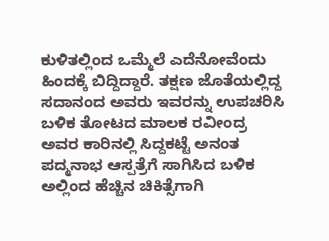ಕುಳಿತಲ್ಲಿಂದ ಒಮ್ಮೆಲೆ ಎದೆನೋವೆಂದು ಹಿಂದಕ್ಕೆ ಬಿದ್ದಿದ್ದಾರೆ. ತಕ್ಷಣ ಜೊತೆಯಲ್ಲಿದ್ದ ಸದಾನಂದ ಅವರು ಇವರನ್ನು ಉಪಚರಿಸಿ ಬಳಿಕ ತೋಟದ ಮಾಲಕ ರವೀಂದ್ರ ಅವರ ಕಾರಿನಲ್ಲಿ ಸಿದ್ದಕಟ್ಟೆ ಅನಂತ ಪದ್ಮನಾಭ ಆಸ್ಪತ್ರೆಗೆ ಸಾಗಿಸಿದ ಬಳಿಕ ಅಲ್ಲಿಂದ ಹೆಚ್ಚಿನ ಚಿಕಿತ್ಸೆಗಾಗಿ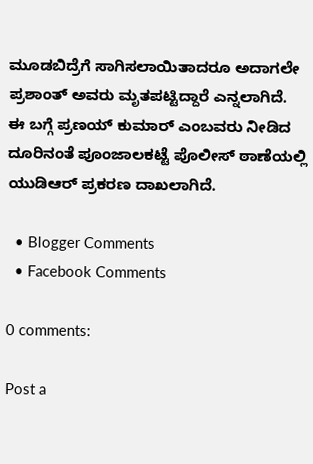ಮೂಡಬಿದ್ರೆಗೆ ಸಾಗಿಸಲಾಯಿತಾದರೂ ಅದಾಗಲೇ ಪ್ರಶಾಂತ್ ಅವರು ಮೃತಪಟ್ಟಿದ್ದಾರೆ ಎನ್ನಲಾಗಿದೆ. ಈ ಬಗ್ಗೆ ಪ್ರಣಯ್ ಕುಮಾರ್ ಎಂಬವರು ನೀಡಿದ ದೂರಿನಂತೆ ಪೂಂಜಾಲಕಟ್ಟೆ ಪೊಲೀಸ್ ಠಾಣೆಯಲ್ಲಿ ಯುಡಿಆರ್ ಪ್ರಕರಣ ದಾಖಲಾಗಿದೆ.

  • Blogger Comments
  • Facebook Comments

0 comments:

Post a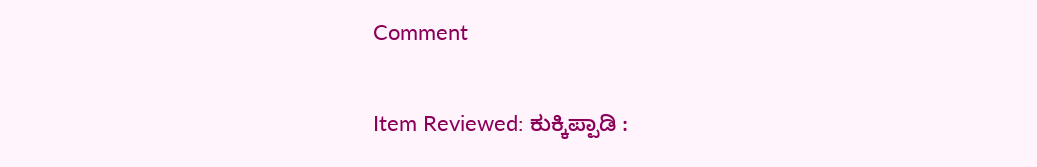Comment

Item Reviewed: ಕುಕ್ಕಿಪ್ಪಾಡಿ :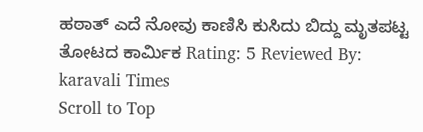ಹಠಾತ್ ಎದೆ ನೋವು ಕಾಣಿಸಿ ಕುಸಿದು ಬಿದ್ದು ಮೃತಪಟ್ಟ ತೋಟದ ಕಾರ್ಮಿಕ Rating: 5 Reviewed By: karavali Times
Scroll to Top